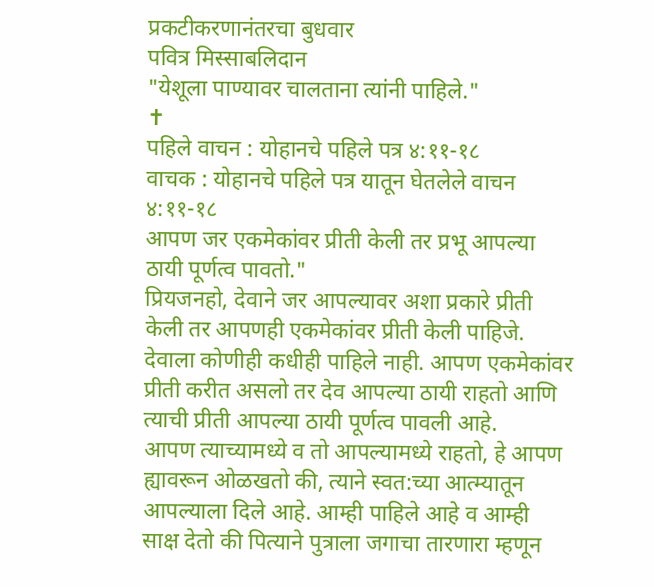प्रकटीकरणानंतरचा बुधवार
पवित्र मिस्साबलिदान
"येशूला पाण्यावर चालताना त्यांनी पाहिले."
✝
पहिले वाचन : योहानचे पहिले पत्र ४:११-१८
वाचक : योहानचे पहिले पत्र यातून घेतलेले वाचन ४:११-१८
आपण जर एकमेकांवर प्रीती केली तर प्रभू आपल्या ठायी पूर्णत्व पावतो."
प्रियजनहो, देवाने जर आपल्यावर अशा प्रकारे प्रीती केली तर आपणही एकमेकांवर प्रीती केली पाहिजे. देवाला कोणीही कधीही पाहिले नाही. आपण एकमेकांवर प्रीती करीत असलो तर देव आपल्या ठायी राहतो आणि त्याची प्रीती आपल्या ठायी पूर्णत्व पावली आहे.
आपण त्याच्यामध्ये व तो आपल्यामध्ये राहतो, हे आपण ह्यावरून ओळखतो की, त्याने स्वत:च्या आत्म्यातून आपल्याला दिले आहे. आम्ही पाहिले आहे व आम्ही साक्ष देतो की पित्याने पुत्राला जगाचा तारणारा म्हणून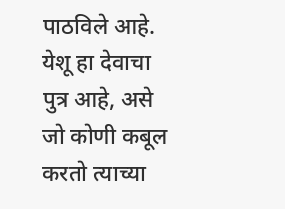पाठविले आहे. येशू हा देवाचा पुत्र आहे, असे जो कोणी कबूल करतो त्याच्या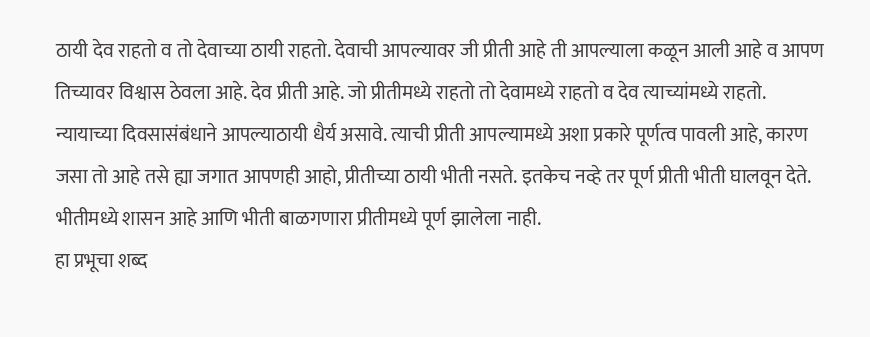ठायी देव राहतो व तो देवाच्या ठायी राहतो. देवाची आपल्यावर जी प्रीती आहे ती आपल्याला कळून आली आहे व आपण तिच्यावर विश्वास ठेवला आहे. देव प्रीती आहे. जो प्रीतीमध्ये राहतो तो देवामध्ये राहतो व देव त्याच्यांमध्ये राहतो.
न्यायाच्या दिवसासंबंधाने आपल्याठायी धैर्य असावे. त्याची प्रीती आपल्यामध्ये अशा प्रकारे पूर्णत्व पावली आहे, कारण जसा तो आहे तसे ह्या जगात आपणही आहो, प्रीतीच्या ठायी भीती नसते. इतकेच नव्हे तर पूर्ण प्रीती भीती घालवून देते. भीतीमध्ये शासन आहे आणि भीती बाळगणारा प्रीतीमध्ये पूर्ण झालेला नाही.
हा प्रभूचा शब्द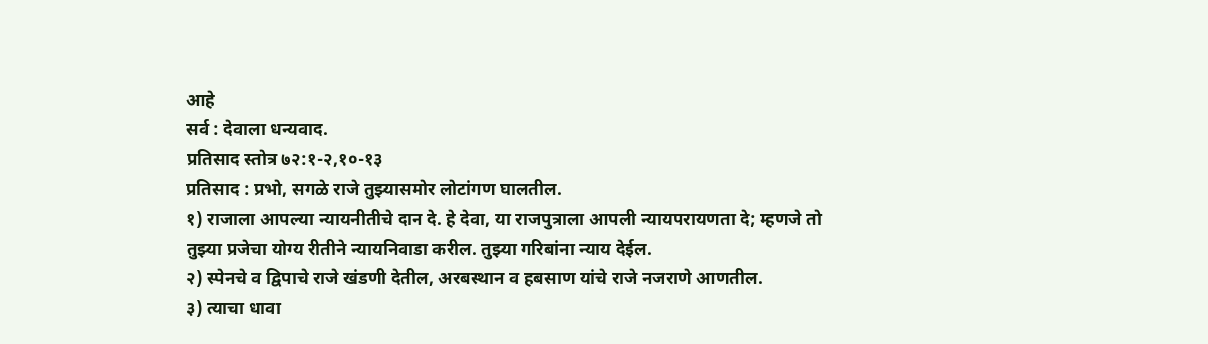आहे
सर्व : देवाला धन्यवाद.
प्रतिसाद स्तोत्र ७२:१-२,१०-१३
प्रतिसाद : प्रभो, सगळे राजे तुझ्यासमोर लोटांगण घालतील.
१) राजाला आपल्या न्यायनीतीचे दान दे. हे देवा, या राजपुत्राला आपली न्यायपरायणता दे; म्हणजे तो तुझ्या प्रजेचा योग्य रीतीने न्यायनिवाडा करील. तुझ्या गरिबांना न्याय देईल.
२) स्पेनचे व द्विपाचे राजे खंडणी देतील, अरबस्थान व हबसाण यांचे राजे नजराणे आणतील.
३) त्याचा धावा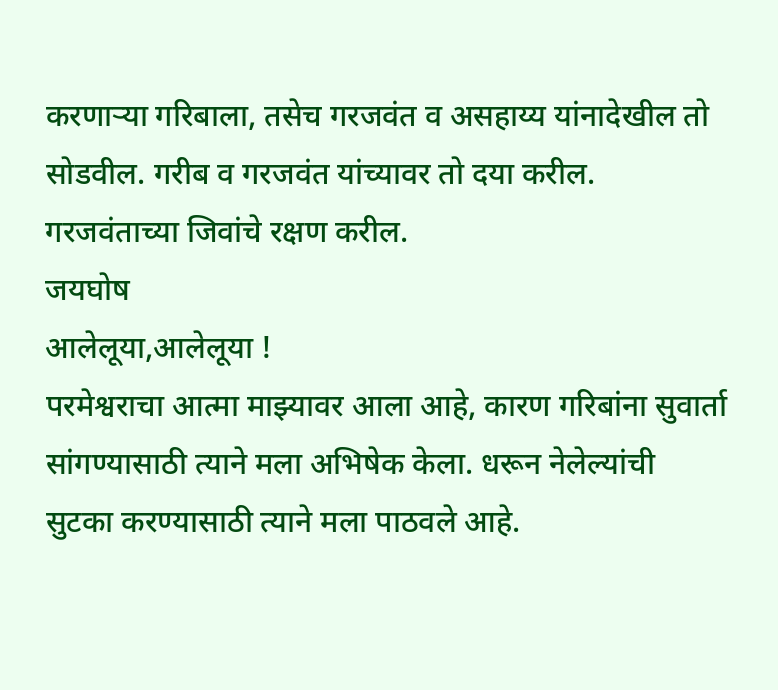करणाऱ्या गरिबाला, तसेच गरजवंत व असहाय्य यांनादेखील तो सोडवील. गरीब व गरजवंत यांच्यावर तो दया करील. गरजवंताच्या जिवांचे रक्षण करील.
जयघोष
आलेलूया,आलेलूया !
परमेश्वराचा आत्मा माझ्यावर आला आहे, कारण गरिबांना सुवार्ता सांगण्यासाठी त्याने मला अभिषेक केला. धरून नेलेल्यांची सुटका करण्यासाठी त्याने मला पाठवले आहे.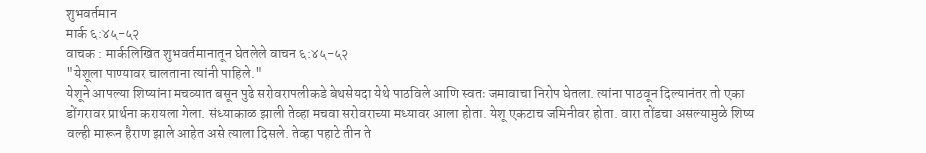शुभवर्तमान
मार्क ६:४५-५२
वाचक : मार्कलिखित शुभवर्तमानातून घेतलेले वाचन ६:४५-५२
"येशूला पाण्यावर चालताना त्यांनी पाहिले."
येशूने आपल्या शिष्यांना मचव्यात बसून पुढे सरोवरापलीकडे बेथसेयदा येथे पाठविले आणि स्वतः जमावाचा निरोप घेतला. त्यांना पाठवून दिल्यानंतर तो एका डोंगरावर प्रार्थना करायला गेला. संध्याकाळ झाली तेव्हा मचवा सरोवराच्या मध्यावर आला होता. येशू एकटाच जमिनीवर होता. वारा तोंडचा असल्यामुळे शिष्य वल्ही मारून हैराण झाले आहेत असे त्याला दिसले. तेव्हा पहाटे तीन ते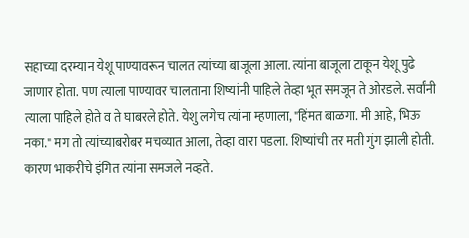सहाच्या दरम्यान येशू पाण्यावरून चालत त्यांच्या बाजूला आला. त्यांना बाजूला टाकून येशू पुढे जाणार होता. पण त्याला पाण्यावर चालताना शिष्यांनी पाहिले तेव्हा भूत समजून ते ओरडले. सर्वांनी त्याला पाहिले होते व ते घाबरले होते. येशु लगेच त्यांना म्हणाला, "हिंमत बाळगा. मी आहे, भिऊ नका." मग तो त्यांच्याबरोबर मचव्यात आला, तेव्हा वारा पडला. शिष्यांची तर मती गुंग झाली होती. कारण भाकरीचे इंगित त्यांना समजले नव्हते.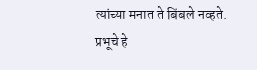त्यांच्या मनात ते बिंबले नव्हते.
प्रभूचे हे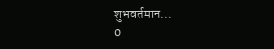शुभवर्तमान...
0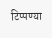टिप्पण्या